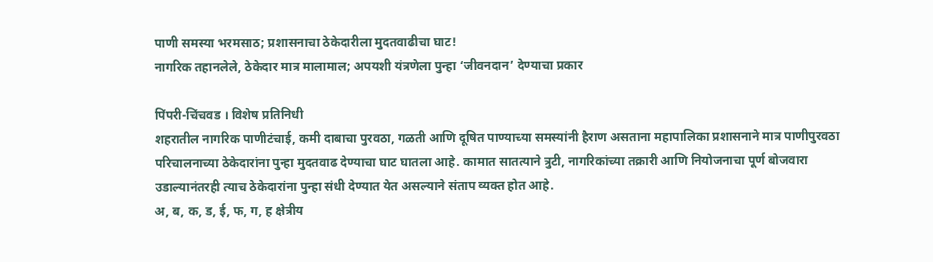पाणी समस्या भरमसाठ; प्रशासनाचा ठेकेदारीला मुदतवाढीचा घाट!
नागरिक तहानलेले, ठेकेदार मात्र मालामाल; अपयशी यंत्रणेला पुन्हा ‘जीवनदान’ देण्याचा प्रकार

पिंपरी-चिंचवड । विशेष प्रतिनिधी
शहरातील नागरिक पाणीटंचाई, कमी दाबाचा पुरवठा, गळती आणि दूषित पाण्याच्या समस्यांनी हैराण असताना महापालिका प्रशासनाने मात्र पाणीपुरवठा परिचालनाच्या ठेकेदारांना पुन्हा मुदतवाढ देण्याचा घाट घातला आहे. कामात सातत्याने त्रुटी, नागरिकांच्या तक्रारी आणि नियोजनाचा पूर्ण बोजवारा उडाल्यानंतरही त्याच ठेकेदारांना पुन्हा संधी देण्यात येत असल्याने संताप व्यक्त होत आहे.
अ, ब, क, ड, ई, फ, ग, ह क्षेत्रीय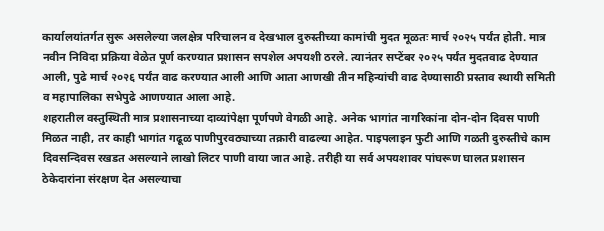कार्यालयांतर्गत सुरू असलेल्या जलक्षेत्र परिचालन व देखभाल दुरुस्तीच्या कामांची मुदत मूळतः मार्च २०२५ पर्यंत होती. मात्र नवीन निविदा प्रक्रिया वेळेत पूर्ण करण्यात प्रशासन सपशेल अपयशी ठरले. त्यानंतर सप्टेंबर २०२५ पर्यंत मुदतवाढ देण्यात आली, पुढे मार्च २०२६ पर्यंत वाढ करण्यात आली आणि आता आणखी तीन महिन्यांची वाढ देण्यासाठी प्रस्ताव स्थायी समिती व महापालिका सभेपुढे आणण्यात आला आहे.
शहरातील वस्तुस्थिती मात्र प्रशासनाच्या दाव्यांपेक्षा पूर्णपणे वेगळी आहे. अनेक भागांत नागरिकांना दोन-दोन दिवस पाणी मिळत नाही, तर काही भागांत गढूळ पाणीपुरवठ्याच्या तक्रारी वाढल्या आहेत. पाइपलाइन फुटी आणि गळती दुरुस्तीचे काम दिवसन्दिवस रखडत असल्याने लाखो लिटर पाणी वाया जात आहे. तरीही या सर्व अपयशावर पांघरूण घालत प्रशासन ठेकेदारांना संरक्षण देत असल्याचा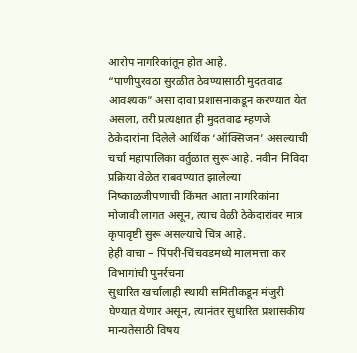आरोप नागरिकांतून होत आहे.
“पाणीपुरवठा सुरळीत ठेवण्यासाठी मुदतवाढ आवश्यक” असा दावा प्रशासनाकडून करण्यात येत असला, तरी प्रत्यक्षात ही मुदतवाढ म्हणजे ठेकेदारांना दिलेले आर्थिक ‘ऑक्सिजन’ असल्याची चर्चा महापालिका वर्तुळात सुरू आहे. नवीन निविदा प्रक्रिया वेळेत राबवण्यात झालेल्या निष्काळजीपणाची किंमत आता नागरिकांना मोजावी लागत असून, त्याच वेळी ठेकेदारांवर मात्र कृपावृष्टी सुरू असल्याचे चित्र आहे.
हेही वाचा – पिंपरी-चिंचवडमध्ये मालमत्ता कर विभागांची पुनर्रचना
सुधारित खर्चालाही स्थायी समितीकडून मंजुरी घेण्यात येणार असून, त्यानंतर सुधारित प्रशासकीय मान्यतेसाठी विषय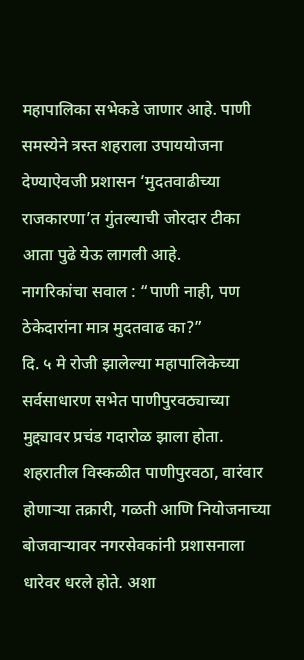महापालिका सभेकडे जाणार आहे. पाणी समस्येने त्रस्त शहराला उपाययोजना देण्याऐवजी प्रशासन ‘मुदतवाढीच्या राजकारणा’त गुंतल्याची जोरदार टीका आता पुढे येऊ लागली आहे.
नागरिकांचा सवाल : “पाणी नाही, पण ठेकेदारांना मात्र मुदतवाढ का?”
दि. ५ मे रोजी झालेल्या महापालिकेच्या सर्वसाधारण सभेत पाणीपुरवठ्याच्या मुद्द्यावर प्रचंड गदारोळ झाला होता. शहरातील विस्कळीत पाणीपुरवठा, वारंवार होणाऱ्या तक्रारी, गळती आणि नियोजनाच्या बोजवाऱ्यावर नगरसेवकांनी प्रशासनाला धारेवर धरले होते. अशा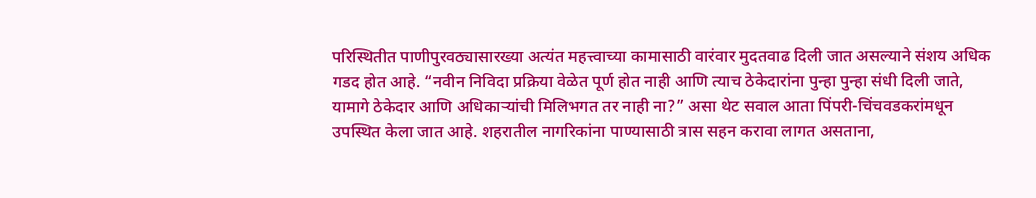परिस्थितीत पाणीपुरवठ्यासारख्या अत्यंत महत्त्वाच्या कामासाठी वारंवार मुदतवाढ दिली जात असल्याने संशय अधिक गडद होत आहे. “नवीन निविदा प्रक्रिया वेळेत पूर्ण होत नाही आणि त्याच ठेकेदारांना पुन्हा पुन्हा संधी दिली जाते, यामागे ठेकेदार आणि अधिकाऱ्यांची मिलिभगत तर नाही ना?” असा थेट सवाल आता पिंपरी-चिंचवडकरांमधून उपस्थित केला जात आहे. शहरातील नागरिकांना पाण्यासाठी त्रास सहन करावा लागत असताना,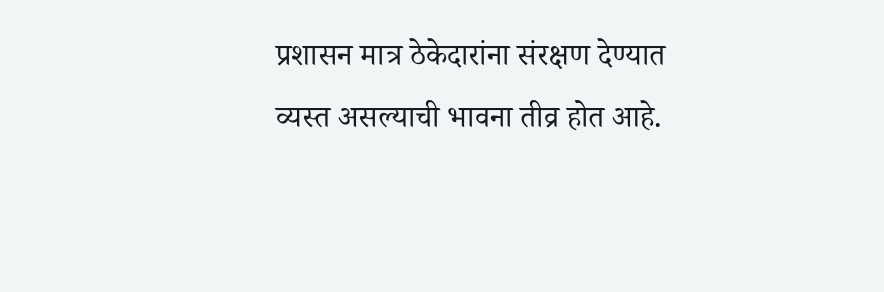प्रशासन मात्र ठेकेदारांना संरक्षण देण्यात व्यस्त असल्याची भावना तीव्र होत आहे.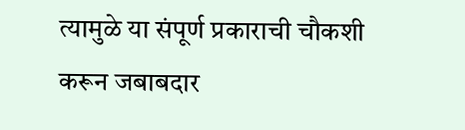त्यामुळे या संपूर्ण प्रकाराची चौकशी करून जबाबदार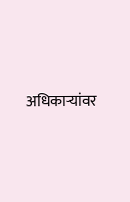अधिकाऱ्यांवर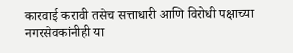कारवाई करावी तसेच सत्ताधारी आणि विरोधी पक्षाच्या नगरसेवकांनीही या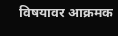विषयावर आक्रमक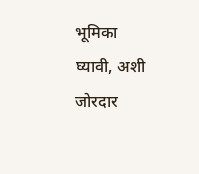भूमिका घ्यावी, अशी जोरदार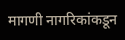मागणी नागरिकांकडून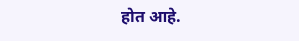होत आहे.